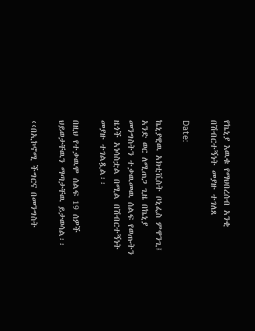የኬኒያ እዉቁ የማህበረሰብ አንቂ  በሽብርተኝነት መያዙ ተገለጸ

Date:

ኬኒያዊዉ አክቲቪስት ቦኒፌስ ምዋንጊ፤ አንድ ወር ለሚጠጋ ጊዜ በኬኒያ መንግስትን ተቃዉመዉ ሰልፍ የወጡትን ዜጎች አነሳስቷል በሚል በሽብርተኝነት መያዙ ተገልጿል፡፡

በዚህ የተቃዉሞ ሰልፍ 19 ሰዎች ህይወታቸዉን ማጣታቸዉ ይታወሳል፡፡

‹‹በኢኮኖሚ ችግርና በመንግስት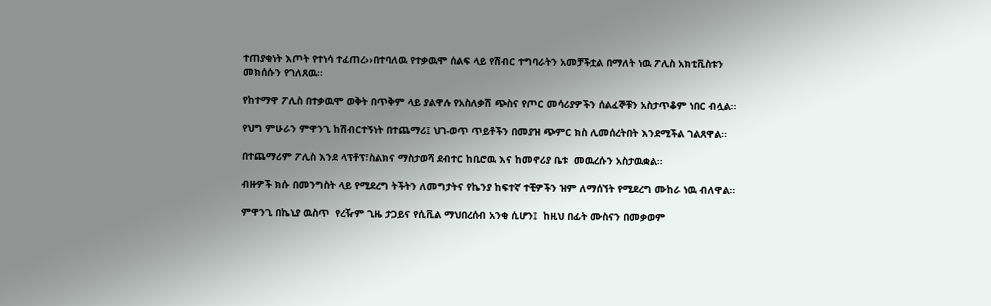ተጠያቂነት እጦት የተነሳ ተፈጠረ››በተባለዉ የተቃዉሞ ሰልፍ ላይ የሽብር ተግባራትን አመቻችቷል በማለት ነዉ ፖሊስ አክቲቪስቱን መክሰሱን የገለጸዉ፡፡

የከተማዋ ፖሊስ በተቃዉሞ ወቅት በጥቅም ላይ ያልዋሉ የአስለቃሽ ጭስና የጦር መሳሪያዎችን ሰልፈኞቹን አስታጥቆም ነበር ብሏል፡፡

የህግ ምሁራን ምዋንጊ ከሽብርተኝነት በተጨማሪ፤ ህገ-ወጥ ጥይቶችን በመያዝ ጭምር ክስ ሊመሰረትበት እንደሚችል ገልጸዋል፡፡

በተጨማሪም ፖሊስ እንደ ላፕቶፕ፣ስልክና ማስታወሻ ደብተር ከቢሮዉ እና ከመኖሪያ ቤቱ  መዉረሱን አስታዉቋል፡፡

ብዙዎች ክሱ በመንግስት ላይ የሚደረግ ትችትን ለመግታትና የኬንያ ከፍተኛ ተቺዎችን ዝም ለማሰኘት የሚደረግ ሙከራ ነዉ ብለዋል።

ምዋንጊ በኬኒያ ዉስጥ  የረዥም ጊዜ ታጋይና የሲቪል ማህበረሰብ አንቂ ሲሆን፤  ከዚህ በፊት ሙስናን በመቃወም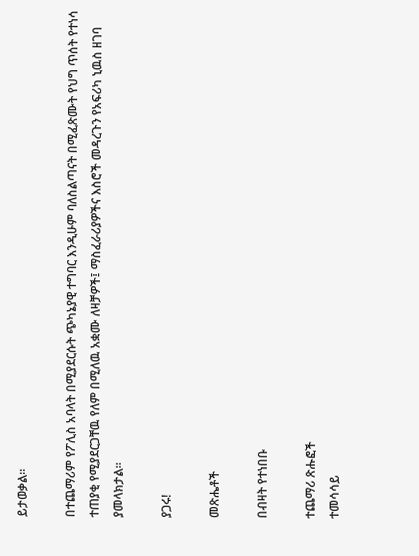ይታወቃል፡፡

በተጨማሪም የፖሊስ አባላት በሚያደርሱት ጭካኔያዊ ተግባር እንዲሁም ባለስልጣናት በሚፈጽሙት የህግ ጥሰት የተነሳ ተጠያቂ የሚያደርጋቸዉ የለም በሚለዉ አቋሙ ለዛቻዎች፤ ማስፈራሪያዎችና እስሮች መዳረጉን የአፍሪካ ኒዉስ ዘገባ ያመላክታል፡፡

ያጋሩ!

መጽሔቶች

በብዛት የተነበቡ

ተጨማሪ ጽሑፎች
ተመሳሳይ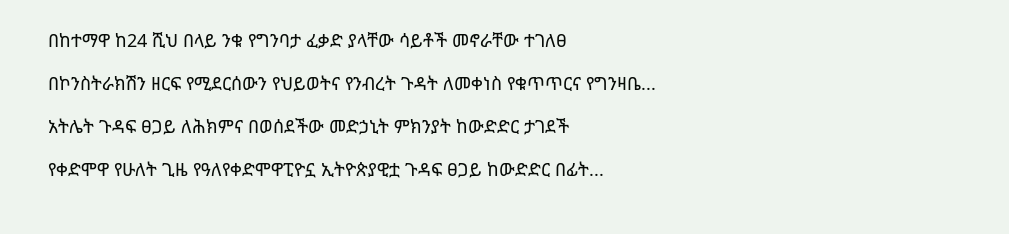በከተማዋ ከ24 ሺህ በላይ ንቁ የግንባታ ፈቃድ ያላቸው ሳይቶች መኖራቸው ተገለፀ

በኮንስትራክሽን ዘርፍ የሚደርሰውን የህይወትና የንብረት ጉዳት ለመቀነስ የቁጥጥርና የግንዛቤ...

አትሌት ጉዳፍ ፀጋይ ለሕክምና በወሰደችው መድኃኒት ምክንያት ከውድድር ታገደች

የቀድሞዋ የሁለት ጊዜ የዓለየቀድሞዋፒዮኗ ኢትዮጵያዊቷ ጉዳፍ ፀጋይ ከውድድር በፊት...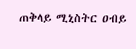ጠቅላይ ሚኒስትር ዐብይ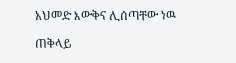አህመድ እውቅና ሊሰጣቸው ነዉ

ጠቅላይ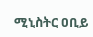ሚኒስትር ዐቢይ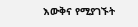እውቅና የሚያገኙት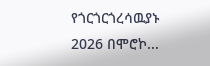የጎርጎርጎረሳዉያኑ 2026 በሞሮኮ...